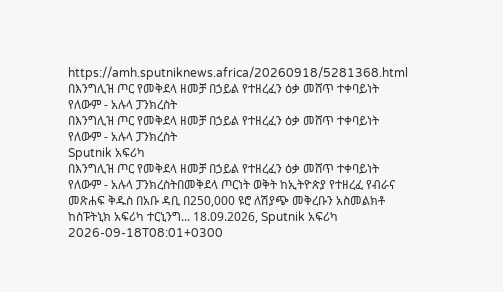https://amh.sputniknews.africa/20260918/5281368.html
በእንግሊዝ ጦር የመቅደላ ዘመቻ በኃይል የተዘረፈን ዕቃ መሸጥ ተቀባይነት የለውም - አሉላ ፓንክረስት
በእንግሊዝ ጦር የመቅደላ ዘመቻ በኃይል የተዘረፈን ዕቃ መሸጥ ተቀባይነት የለውም - አሉላ ፓንክረስት
Sputnik አፍሪካ
በእንግሊዝ ጦር የመቅደላ ዘመቻ በኃይል የተዘረፈን ዕቃ መሸጥ ተቀባይነት የለውም - አሉላ ፓንክረስትበመቅደላ ጦርነት ወቅት ከኢትዮጵያ የተዘረፈ የብራና መጽሐፍ ቅዱስ በአቡ ዳቢ በ250,000 ዩሮ ለሽያጭ መቅረቡን አስመልክቶ ከስፑትኒክ አፍሪካ ተርኒንግ... 18.09.2026, Sputnik አፍሪካ
2026-09-18T08:01+0300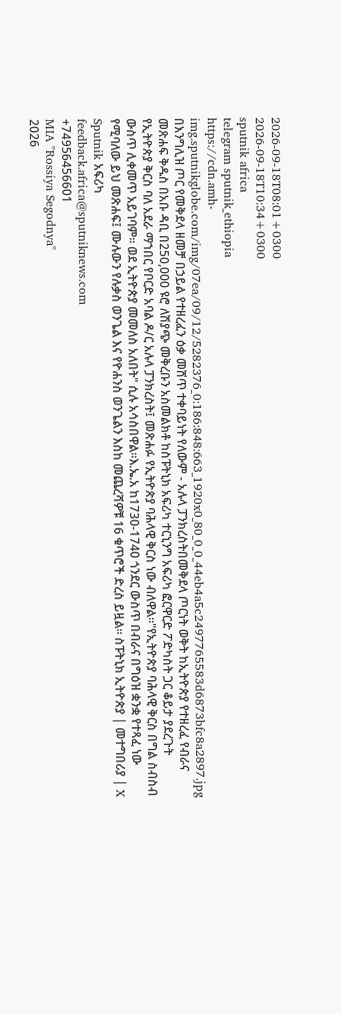2026-09-18T08:01+0300
2026-09-18T10:34+0300
sputnik africa
telegram sputnik_ethiopia
https://cdn.amh-img.sputnikglobe.com/img/07ea/09/12/5282376_0:186:848:663_1920x0_80_0_0_44eb4a5c2497765583d6873bfc8a2897.jpg
በእንግሊዝ ጦር የመቅደላ ዘመቻ በኃይል የተዘረፈን ዕቃ መሸጥ ተቀባይነት የለውም - አሉላ ፓንክረስትበመቅደላ ጦርነት ወቅት ከኢትዮጵያ የተዘረፈ የብራና መጽሐፍ ቅዱስ በአቡ ዳቢ በ250,000 ዩሮ ለሽያጭ መቅረቡን አስመልክቶ ከስፑትኒክ አፍሪካ ተርኒንግ አፍሪካ ፎርዋርድ ፖድካስት ጋር ቆይታ ያደረጉት የኢትዮጵያ ቅርስ ባለ አደራ ማኀበር የቦርድ አባል ዶ/ር አሉላ ፓንክረስት፤ መጽሐፉ የኢትዮጵያ ባሕላዊ ቅርስ ነው ብለዋል።"የኢትዮጵያ ባሕላዊ ቅርስ በግል ስብስብ ውስጥ ሊቀመጥ አይገባም። ወደ ኢትዮጵያ መመለስ አለበት" ሲሉ አሳስበዋል።እ.ኤ.አ ከ1730-1740 ጎንደር ውስጥ በብራና በግዕዝ ቋንቋ የተጻፈ ነው የሚባለው ይህ መጽሐፍ፤ ሙሉውን የሉቃስ ወንጌል እና የዮሐንስ ወንጌልን እስከ መጨረሻዎቹ 16 ቁጥሮች ድረስ ይዟል። ስፑትኒክ ኢትዮጵያ | መተግበሪያ | X
Sputnik አፍሪካ
feedback.africa@sputniknews.com
+74956456601
MIA "Rossiya Segodnya"
2026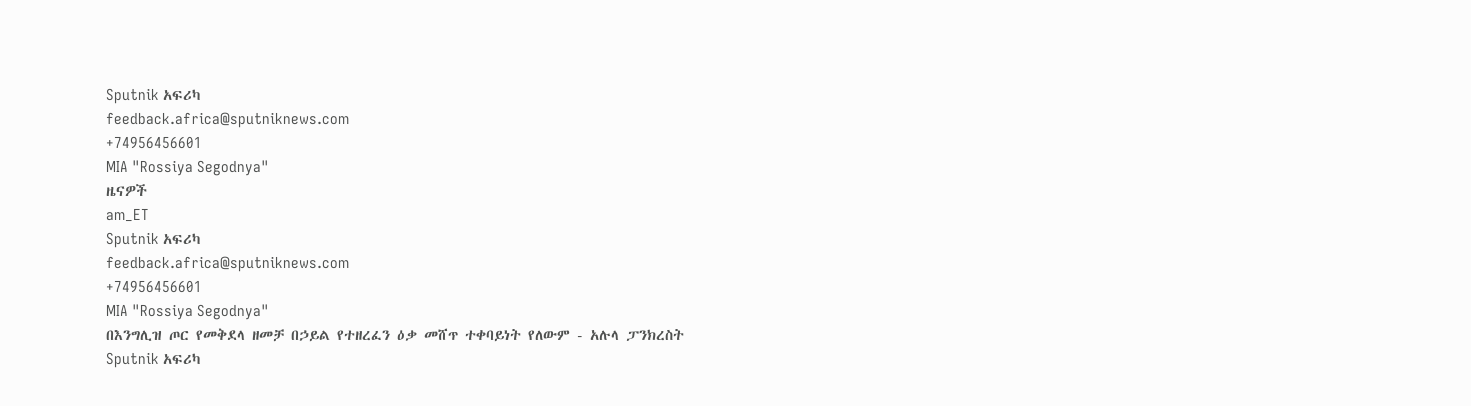Sputnik አፍሪካ
feedback.africa@sputniknews.com
+74956456601
MIA "Rossiya Segodnya"
ዜናዎች
am_ET
Sputnik አፍሪካ
feedback.africa@sputniknews.com
+74956456601
MIA "Rossiya Segodnya"
በእንግሊዝ ጦር የመቅደላ ዘመቻ በኃይል የተዘረፈን ዕቃ መሸጥ ተቀባይነት የለውም - አሉላ ፓንክረስት
Sputnik አፍሪካ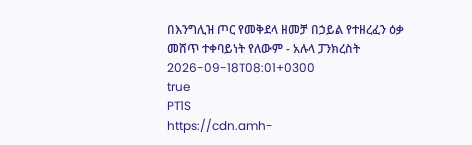በእንግሊዝ ጦር የመቅደላ ዘመቻ በኃይል የተዘረፈን ዕቃ መሸጥ ተቀባይነት የለውም - አሉላ ፓንክረስት
2026-09-18T08:01+0300
true
PT1S
https://cdn.amh-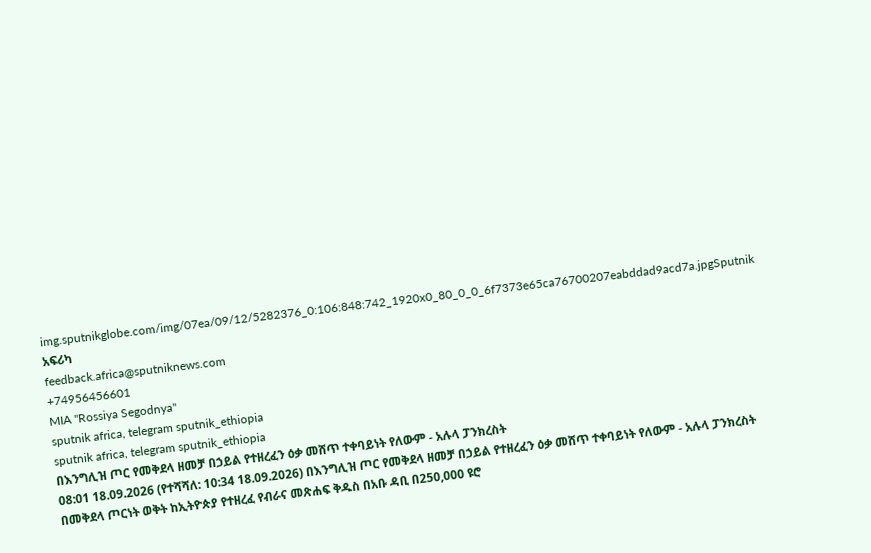img.sputnikglobe.com/img/07ea/09/12/5282376_0:106:848:742_1920x0_80_0_0_6f7373e65ca76700207eabddad9acd7a.jpgSputnik አፍሪካ
feedback.africa@sputniknews.com
+74956456601
MIA "Rossiya Segodnya"
sputnik africa, telegram sputnik_ethiopia
sputnik africa, telegram sputnik_ethiopia
በእንግሊዝ ጦር የመቅደላ ዘመቻ በኃይል የተዘረፈን ዕቃ መሸጥ ተቀባይነት የለውም - አሉላ ፓንክረስት
08:01 18.09.2026 (የተሻሻለ: 10:34 18.09.2026) በእንግሊዝ ጦር የመቅደላ ዘመቻ በኃይል የተዘረፈን ዕቃ መሸጥ ተቀባይነት የለውም - አሉላ ፓንክረስት
በመቅደላ ጦርነት ወቅት ከኢትዮጵያ የተዘረፈ የብራና መጽሐፍ ቅዱስ በአቡ ዳቢ በ250,000 ዩሮ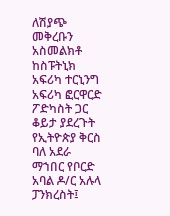ለሽያጭ መቅረቡን አስመልክቶ ከስፑትኒክ አፍሪካ ተርኒንግ አፍሪካ ፎርዋርድ ፖድካስት ጋር ቆይታ ያደረጉት የኢትዮጵያ ቅርስ ባለ አደራ ማኀበር የቦርድ አባል ዶ/ር አሉላ ፓንክረስት፤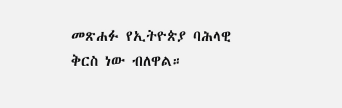መጽሐፉ የኢትዮጵያ ባሕላዊ ቅርስ ነው ብለዋል።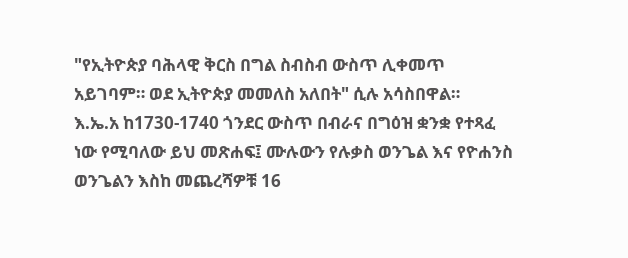"የኢትዮጵያ ባሕላዊ ቅርስ በግል ስብስብ ውስጥ ሊቀመጥ አይገባም። ወደ ኢትዮጵያ መመለስ አለበት" ሲሉ አሳስበዋል።
እ.ኤ.አ ከ1730-1740 ጎንደር ውስጥ በብራና በግዕዝ ቋንቋ የተጻፈ ነው የሚባለው ይህ መጽሐፍ፤ ሙሉውን የሉቃስ ወንጌል እና የዮሐንስ ወንጌልን እስከ መጨረሻዎቹ 16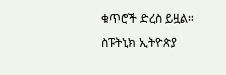ቁጥሮች ድረስ ይዟል።
ስፑትኒክ ኢትዮጵያ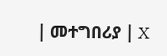| መተግበሪያ | X